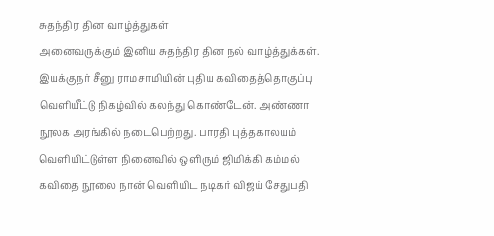சுதந்திர தின வாழ்த்துகள்
அனைவருக்கும் இனிய சுதந்திர தின நல் வாழ்த்துக்கள்.
இயக்குநர் சீனு ராமசாமியின் புதிய கவிதைத்தொகுப்பு வெளியீட்டு நிகழ்வில் கலந்து கொண்டேன். அண்ணா நூலக அரங்கில் நடைபெற்றது. பாரதி புத்தகாலயம் வெளியிட்டுள்ள நினைவில் ஒளிரும் ஜிமிக்கி கம்மல் கவிதை நூலை நான் வெளியிட நடிகர் விஜய் சேதுபதி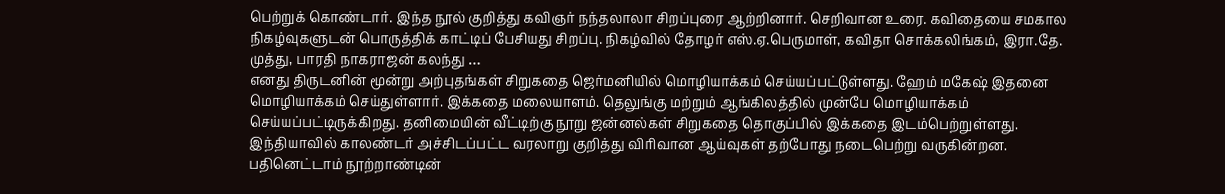பெற்றுக் கொண்டார். இந்த நூல் குறித்து கவிஞர் நந்தலாலா சிறப்புரை ஆற்றினார். செறிவான உரை. கவிதையை சமகால நிகழ்வுகளுடன் பொருத்திக் காட்டிப் பேசியது சிறப்பு. நிகழ்வில் தோழர் எஸ்.ஏ.பெருமாள், கவிதா சொக்கலிங்கம், இரா.தே. முத்து, பாரதி நாகராஜன் கலந்து …
எனது திருடனின் மூன்று அற்புதங்கள் சிறுகதை ஜெர்மனியில் மொழியாக்கம் செய்யப்பட்டுள்ளது. ஹேம் மகேஷ் இதனை மொழியாக்கம் செய்துள்ளார். இக்கதை மலையாளம். தெலுங்கு மற்றும் ஆங்கிலத்தில் முன்பே மொழியாக்கம் செய்யப்பட்டிருக்கிறது. தனிமையின் வீட்டிற்கு நூறு ஜன்னல்கள் சிறுகதை தொகுப்பில் இக்கதை இடம்பெற்றுள்ளது.
இந்தியாவில் காலண்டர் அச்சிடப்பட்ட வரலாறு குறித்து விரிவான ஆய்வுகள் தற்போது நடைபெற்று வருகின்றன. பதினெட்டாம் நூற்றாண்டின்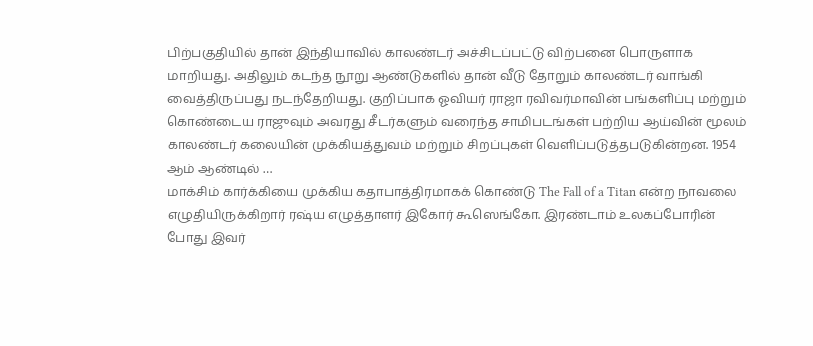பிற்பகுதியில் தான் இந்தியாவில் காலண்டர் அச்சிடப்பட்டு விற்பனை பொருளாக மாறியது. அதிலும் கடந்த நூறு ஆண்டுகளில் தான் வீடு தோறும் காலண்டர் வாங்கி வைத்திருப்பது நடந்தேறியது. குறிப்பாக ஓவியர் ராஜா ரவிவர்மாவின் பங்களிப்பு மற்றும் கொண்டைய ராஜுவும் அவரது சீடர்களும் வரைந்த சாமிபடங்கள் பற்றிய ஆய்வின் மூலம் காலண்டர் கலையின் முக்கியத்துவம் மற்றும் சிறப்புகள் வெளிப்படுத்தபடுகின்றன. 1954 ஆம் ஆண்டில் …
மாக்சிம் கார்க்கியை முக்கிய கதாபாத்திரமாகக் கொண்டு The Fall of a Titan என்ற நாவலை எழுதியிருக்கிறார் ரஷ்ய எழுத்தாளர் இகோர் கூஸெங்கோ. இரண்டாம் உலகப்போரின் போது இவர்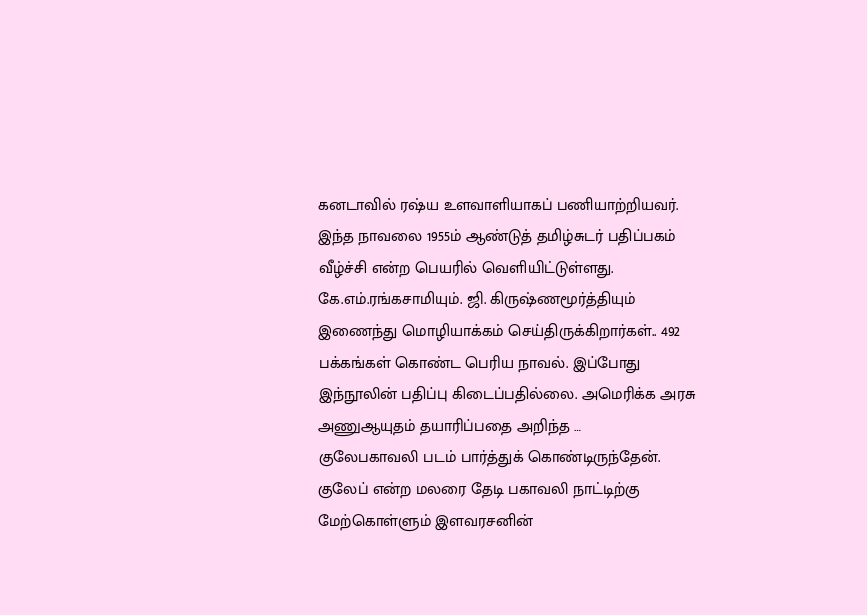கனடாவில் ரஷ்ய உளவாளியாகப் பணியாற்றியவர். இந்த நாவலை 1955ம் ஆண்டுத் தமிழ்சுடர் பதிப்பகம் வீழ்ச்சி என்ற பெயரில் வெளியிட்டுள்ளது. கே.எம்.ரங்கசாமியும். ஜி. கிருஷ்ணமூர்த்தியும் இணைந்து மொழியாக்கம் செய்திருக்கிறார்கள்.. 492 பக்கங்கள் கொண்ட பெரிய நாவல். இப்போது இந்நூலின் பதிப்பு கிடைப்பதில்லை. அமெரிக்க அரசு அணுஆயுதம் தயாரிப்பதை அறிந்த …
குலேபகாவலி படம் பார்த்துக் கொண்டிருந்தேன். குலேப் என்ற மலரை தேடி பகாவலி நாட்டிற்கு மேற்கொள்ளும் இளவரசனின்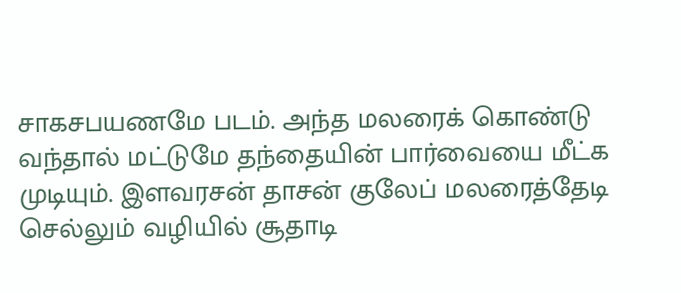சாகசபயணமே படம். அந்த மலரைக் கொண்டு வந்தால் மட்டுமே தந்தையின் பார்வையை மீட்க முடியும். இளவரசன் தாசன் குலேப் மலரைத்தேடி செல்லும் வழியில் சூதாடி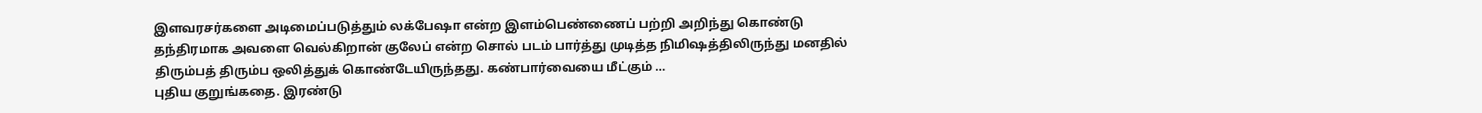இளவரசர்களை அடிமைப்படுத்தும் லக்பேஷா என்ற இளம்பெண்ணைப் பற்றி அறிந்து கொண்டு தந்திரமாக அவளை வெல்கிறான் குலேப் என்ற சொல் படம் பார்த்து முடித்த நிமிஷத்திலிருந்து மனதில் திரும்பத் திரும்ப ஒலித்துக் கொண்டேயிருந்தது. கண்பார்வையை மீட்கும் …
புதிய குறுங்கதை. இரண்டு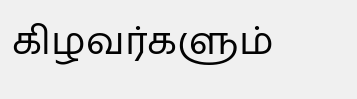கிழவர்களும்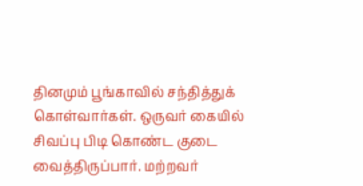தினமும் பூங்காவில் சந்தித்துக் கொள்வார்கள். ஒருவர் கையில் சிவப்பு பிடி கொண்ட குடை வைத்திருப்பார். மற்றவர்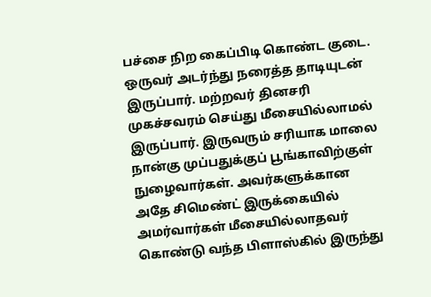பச்சை நிற கைப்பிடி கொண்ட குடை. ஒருவர் அடர்ந்து நரைத்த தாடியுடன் இருப்பார். மற்றவர் தினசரி முகச்சவரம் செய்து மீசையில்லாமல் இருப்பார். இருவரும் சரியாக மாலை நான்கு முப்பதுக்குப் பூங்காவிற்குள் நுழைவார்கள். அவர்களுக்கான அதே சிமெண்ட் இருக்கையில் அமர்வார்கள் மீசையில்லாதவர் கொண்டு வந்த பிளாஸ்கில் இருந்து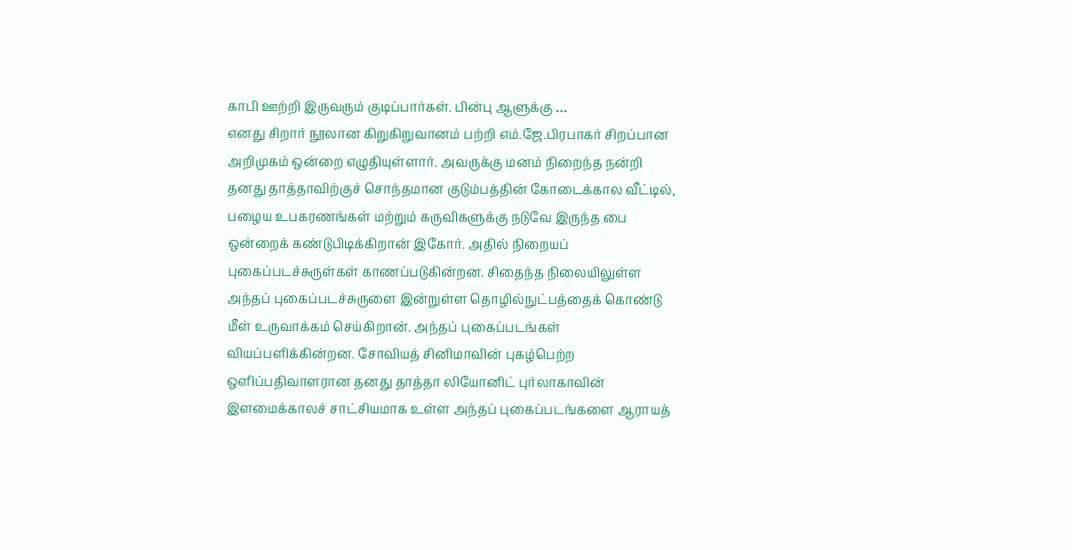காபி ஊற்றி இருவரும் குடிப்பார்கள். பின்பு ஆளுக்கு …
எனது சிறார் நூலான கிறுகிறுவானம் பற்றி எம்.ஜே.பிரபாகர் சிறப்பான அறிமுகம் ஒன்றை எழுதியுள்ளார். அவருக்கு மனம் நிறைந்த நன்றி
தனது தாத்தாவிற்குச் சொந்தமான குடும்பத்தின் கோடைக்கால வீட்டில், பழைய உபகரணங்கள் மற்றும் கருவிகளுக்கு நடுவே இருந்த பை ஒன்றைக் கண்டுபிடிக்கிறான் இகோர். அதில் நிறையப் புகைப்படச்சுருள்கள் காணப்படுகின்றன. சிதைந்த நிலையிலுள்ள அந்தப் புகைப்படச்சுருளை இன்றுள்ள தொழில்நுட்பத்தைக் கொண்டு மீள் உருவாக்கம் செய்கிறான். அந்தப் புகைப்படங்கள் வியப்பளிக்கின்றன. சோவியத் சினிமாவின் புகழ்பெற்ற ஒளிப்பதிவாளரான தனது தாத்தா லியோனிட் புர்லாகாவின் இளமைக்காலச் சாட்சியமாக உள்ள அந்தப் புகைப்படங்களை ஆராயத்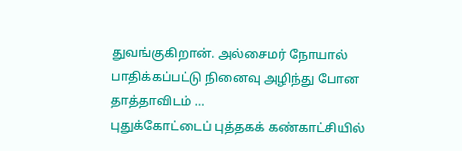துவங்குகிறான். அல்சைமர் நோயால் பாதிக்கப்பட்டு நினைவு அழிந்து போன தாத்தாவிடம் …
புதுக்கோட்டைப் புத்தகக் கண்காட்சியில்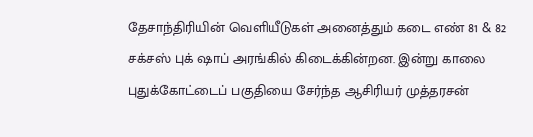தேசாந்திரியின் வெளியீடுகள் அனைத்தும் கடை எண் 81 & 82 சக்சஸ் புக் ஷாப் அரங்கில் கிடைக்கின்றன. இன்று காலை புதுக்கோட்டைப் பகுதியை சேர்ந்த ஆசிரியர் முத்தரசன்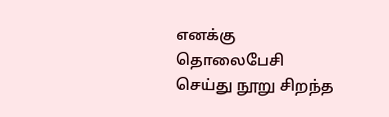எனக்கு தொலைபேசி செய்து நூறு சிறந்த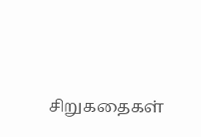சிறுகதைகள்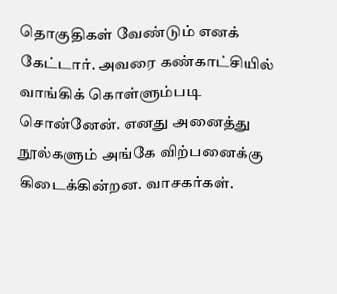தொகுதிகள் வேண்டும் எனக் கேட்டார். அவரை கண்காட்சியில் வாங்கிக் கொள்ளும்படி சொன்னேன். எனது அனைத்து நூல்களும் அங்கே விற்பனைக்கு கிடைக்கின்றன. வாசகர்கள்.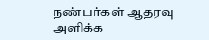நண்பர்கள் ஆதரவு அளிக்க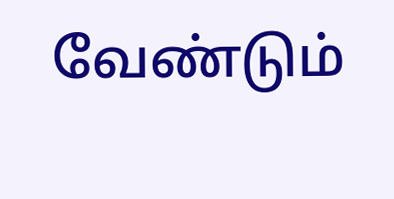வேண்டும்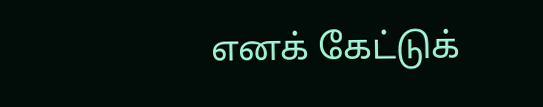எனக் கேட்டுக்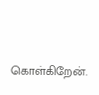கொள்கிறேன்.